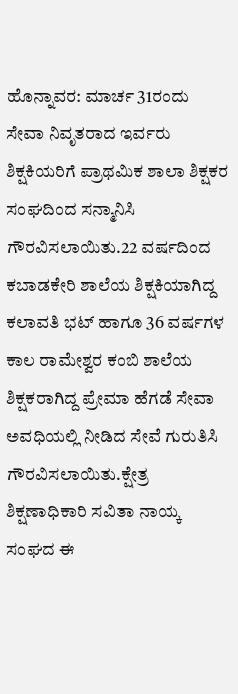ಹೊನ್ನಾವರ: ಮಾರ್ಚ 31ರಂದು ಸೇವಾ ನಿವೃತರಾದ ಇರ್ವರು ಶಿಕ್ಷಕಿಯರಿಗೆ ಪ್ರಾಥಮಿಕ ಶಾಲಾ ಶಿಕ್ಷಕರ ಸಂಘದಿಂದ ಸನ್ಮಾನಿಸಿ ಗೌರವಿಸಲಾಯಿತು.22 ವರ್ಷದಿಂದ ಕಬಾಡಕೇರಿ ಶಾಲೆಯ ಶಿಕ್ಷಕಿಯಾಗಿದ್ದ ಕಲಾವತಿ ಭಟ್ ಹಾಗೂ 36 ವರ್ಷಗಳ ಕಾಲ ರಾಮೇಶ್ವರ ಕಂಬಿ ಶಾಲೆಯ ಶಿಕ್ಷಕರಾಗಿದ್ದ ಪ್ರೇಮಾ ಹೆಗಡೆ ಸೇವಾ ಅವಧಿಯಲ್ಲಿ ನೀಡಿದ ಸೇವೆ ಗುರುತಿಸಿ ಗೌರವಿಸಲಾಯಿತು.ಕ್ಷೇತ್ರ ಶಿಕ್ಷಣಾಧಿಕಾರಿ ಸವಿತಾ ನಾಯ್ಕ ಸಂಘದ ಈ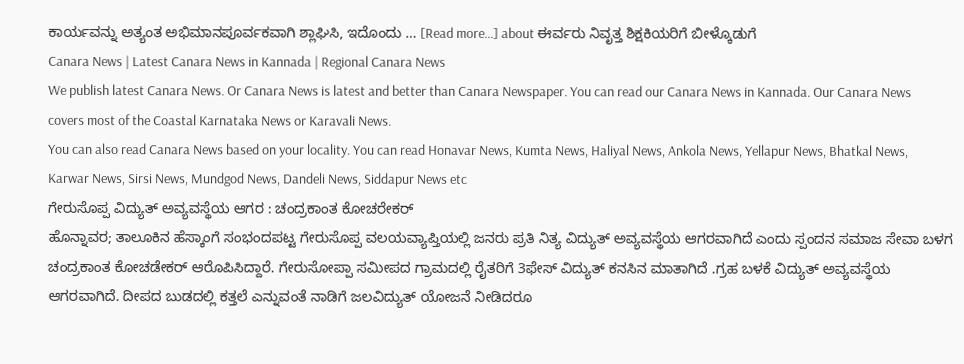ಕಾರ್ಯವನ್ನು ಅತ್ಯಂತ ಅಭಿಮಾನಪೂರ್ವಕವಾಗಿ ಶ್ಲಾಘಿಸಿ, ಇದೊಂದು … [Read more...] about ಈರ್ವರು ನಿವೃತ್ತ ಶಿಕ್ಷಕಿಯರಿಗೆ ಬೀಳ್ಕೊಡುಗೆ
Canara News | Latest Canara News in Kannada | Regional Canara News
We publish latest Canara News. Or Canara News is latest and better than Canara Newspaper. You can read our Canara News in Kannada. Our Canara News covers most of the Coastal Karnataka News or Karavali News.
You can also read Canara News based on your locality. You can read Honavar News, Kumta News, Haliyal News, Ankola News, Yellapur News, Bhatkal News, Karwar News, Sirsi News, Mundgod News, Dandeli News, Siddapur News etc
ಗೇರುಸೊಪ್ಪ ವಿದ್ಯುತ್ ಅವ್ಯವಸ್ಥೆಯ ಆಗರ : ಚಂದ್ರಕಾಂತ ಕೋಚರೇಕರ್
ಹೊನ್ನಾವರ; ತಾಲೂಕಿನ ಹೆಸ್ಕಾಂಗೆ ಸಂಭಂದಪಟ್ಟ ಗೇರುಸೊಪ್ಪ ವಲಯವ್ಯಾಪ್ತಿಯಲ್ಲಿ ಜನರು ಪ್ರತಿ ನಿತ್ಯ ವಿದ್ಯುತ್ ಅವ್ಯವಸ್ಥೆಯ ಆಗರವಾಗಿದೆ ಎಂದು ಸ್ಪಂದನ ಸಮಾಜ ಸೇವಾ ಬಳಗ ಚಂದ್ರಕಾಂತ ಕೋಚಡೇಕರ್ ಆರೊಪಿಸಿದ್ದಾರೆ. ಗೇರುಸೋಪ್ಪಾ ಸಮೀಪದ ಗ್ರಾಮದಲ್ಲಿ ರೈತರಿಗೆ 3ಫೇಸ್ ವಿದ್ಯುತ್ ಕನಸಿನ ಮಾತಾಗಿದೆ .ಗ್ರಹ ಬಳಕೆ ವಿದ್ಯುತ್ ಅವ್ಯವಸ್ಥೆಯ ಆಗರವಾಗಿದೆ. ದೀಪದ ಬುಡದಲ್ಲಿ ಕತ್ತಲೆ ಎನ್ನುವಂತೆ ನಾಡಿಗೆ ಜಲವಿದ್ಯುತ್ ಯೋಜನೆ ನೀಡಿದರೂ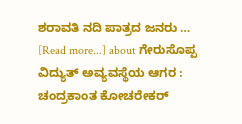ಶರಾವತಿ ನದಿ ಪಾತ್ರದ ಜನರು … [Read more...] about ಗೇರುಸೊಪ್ಪ ವಿದ್ಯುತ್ ಅವ್ಯವಸ್ಥೆಯ ಆಗರ : ಚಂದ್ರಕಾಂತ ಕೋಚರೇಕರ್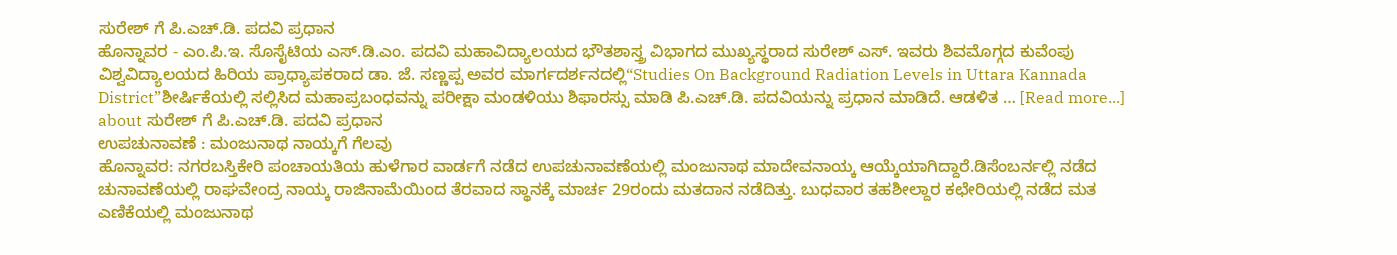ಸುರೇಶ್ ಗೆ ಪಿ.ಎಚ್.ಡಿ. ಪದವಿ ಪ್ರಧಾನ
ಹೊನ್ನಾವರ - ಎಂ.ಪಿ.ಇ. ಸೊಸೈಟಿಯ ಎಸ್.ಡಿ.ಎಂ. ಪದವಿ ಮಹಾವಿದ್ಯಾಲಯದ ಭೌತಶಾಸ್ತ್ರ ವಿಭಾಗದ ಮುಖ್ಯಸ್ಥರಾದ ಸುರೇಶ್ ಎಸ್. ಇವರು ಶಿವಮೊಗ್ಗದ ಕುವೆಂಪು ವಿಶ್ವವಿದ್ಯಾಲಯದ ಹಿರಿಯ ಪ್ರಾಧ್ಯಾಪಕರಾದ ಡಾ. ಜೆ. ಸಣ್ಣಪ್ಪ ಅವರ ಮಾರ್ಗದರ್ಶನದಲ್ಲಿ“Studies On Background Radiation Levels in Uttara Kannada District”ಶೀರ್ಷಿಕೆಯಲ್ಲಿ ಸಲ್ಲಿಸಿದ ಮಹಾಪ್ರಬಂಧವನ್ನು ಪರೀಕ್ಷಾ ಮಂಡಳಿಯು ಶಿಫಾರಸ್ಸು ಮಾಡಿ ಪಿ.ಎಚ್.ಡಿ. ಪದವಿಯನ್ನು ಪ್ರಧಾನ ಮಾಡಿದೆ. ಆಡಳಿತ … [Read more...] about ಸುರೇಶ್ ಗೆ ಪಿ.ಎಚ್.ಡಿ. ಪದವಿ ಪ್ರಧಾನ
ಉಪಚುನಾವಣೆ : ಮಂಜುನಾಥ ನಾಯ್ಕಗೆ ಗೆಲವು
ಹೊನ್ನಾವರ: ನಗರಬಸ್ತಿಕೇರಿ ಪಂಚಾಯತಿಯ ಹುಳೆಗಾರ ವಾರ್ಡಗೆ ನಡೆದ ಉಪಚುನಾವಣೆಯಲ್ಲಿ ಮಂಜುನಾಥ ಮಾದೇವನಾಯ್ಕ ಆಯ್ಕೆಯಾಗಿದ್ದಾರೆ.ಡಿಸೆಂಬರ್ನಲ್ಲಿ ನಡೆದ ಚುನಾವಣೆಯಲ್ಲಿ ರಾಘವೇಂದ್ರ ನಾಯ್ಕ ರಾಜಿನಾಮೆಯಿಂದ ತೆರವಾದ ಸ್ಥಾನಕ್ಕೆ ಮಾರ್ಚ 29ರಂದು ಮತದಾನ ನಡೆದಿತ್ತು. ಬುಧವಾರ ತಹಶೀಲ್ದಾರ ಕಛೇರಿಯಲ್ಲಿ ನಡೆದ ಮತ ಎಣಿಕೆಯಲ್ಲಿ ಮಂಜುನಾಥ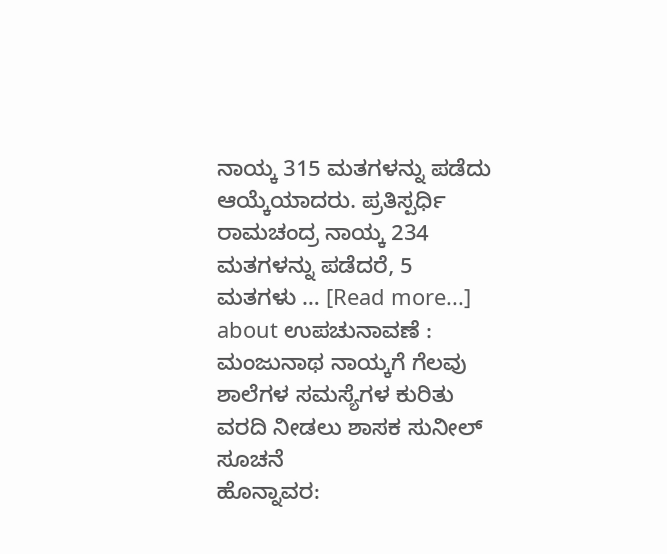ನಾಯ್ಕ 315 ಮತಗಳನ್ನು ಪಡೆದು ಆಯ್ಕೆಯಾದರು. ಪ್ರತಿಸ್ಪರ್ಧಿ ರಾಮಚಂದ್ರ ನಾಯ್ಕ 234 ಮತಗಳನ್ನು ಪಡೆದರೆ, 5 ಮತಗಳು … [Read more...] about ಉಪಚುನಾವಣೆ : ಮಂಜುನಾಥ ನಾಯ್ಕಗೆ ಗೆಲವು
ಶಾಲೆಗಳ ಸಮಸ್ಯೆಗಳ ಕುರಿತು ವರದಿ ನೀಡಲು ಶಾಸಕ ಸುನೀಲ್ ಸೂಚನೆ
ಹೊನ್ನಾವರ: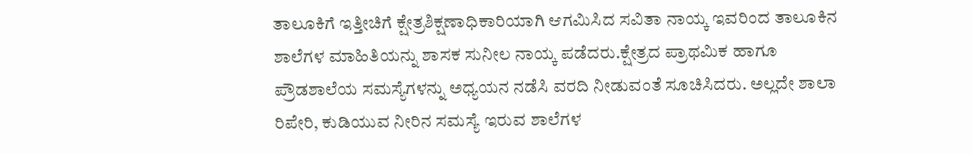ತಾಲೂಕಿಗೆ ಇತ್ತೀಚಿಗೆ ಕ್ಷೇತ್ರಶಿಕ್ಷಣಾಧಿಕಾರಿಯಾಗಿ ಆಗಮಿಸಿದ ಸವಿತಾ ನಾಯ್ಕ ಇವರಿಂದ ತಾಲೂಕಿನ ಶಾಲೆಗಳ ಮಾಹಿತಿಯನ್ನು ಶಾಸಕ ಸುನೀಲ ನಾಯ್ಕ ಪಡೆದರು.ಕ್ಷೇತ್ರದ ಪ್ರಾಥಮಿಕ ಹಾಗೂ ಪ್ರೌಡಶಾಲೆಯ ಸಮಸ್ಯೆಗಳನ್ನು ಅಧ್ಯಯನ ನಡೆಸಿ ವರದಿ ನೀಡುವಂತೆ ಸೂಚಿಸಿದರು. ಅಲ್ಲದೇ ಶಾಲಾ ರಿಪೇರಿ, ಕುಡಿಯುವ ನೀರಿನ ಸಮಸ್ಯೆ ಇರುವ ಶಾಲೆಗಳ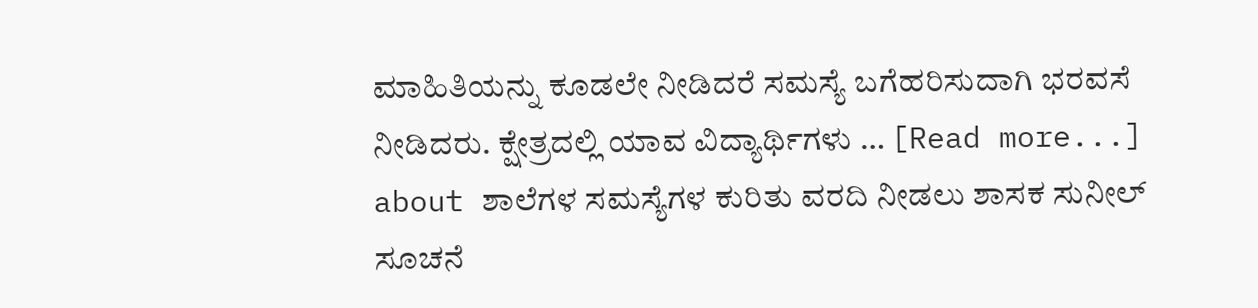ಮಾಹಿತಿಯನ್ನು ಕೂಡಲೇ ನೀಡಿದರೆ ಸಮಸ್ಯೆ ಬಗೆಹರಿಸುದಾಗಿ ಭರವಸೆ ನೀಡಿದರು. ಕ್ಷೇತ್ರದಲ್ಲಿ ಯಾವ ವಿದ್ಯಾರ್ಥಿಗಳು … [Read more...] about ಶಾಲೆಗಳ ಸಮಸ್ಯೆಗಳ ಕುರಿತು ವರದಿ ನೀಡಲು ಶಾಸಕ ಸುನೀಲ್ ಸೂಚನೆ